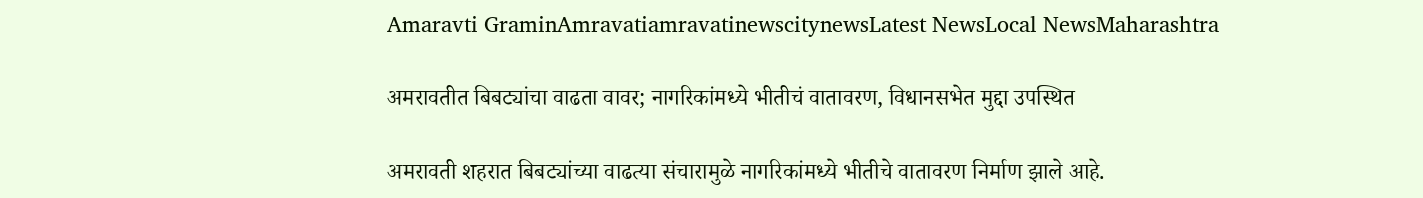Amaravti GraminAmravatiamravatinewscitynewsLatest NewsLocal NewsMaharashtra

अमरावतीत बिबट्यांचा वाढता वावर; नागरिकांमध्ये भीतीचं वातावरण, विधानसभेत मुद्दा उपस्थित

अमरावती शहरात बिबट्यांच्या वाढत्या संचारामुळे नागरिकांमध्ये भीतीचे वातावरण निर्माण झाले आहे.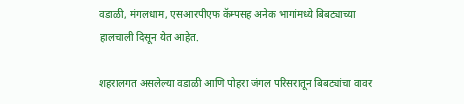वडाळी, मंगलधाम, एसआरपीएफ कॅम्पसह अनेक भागांमध्ये बिबट्याच्या हालचाली दिसून येत आहेत.

शहरालगत असलेल्या वडाळी आणि पोहरा जंगल परिसरातून बिबट्यांचा वावर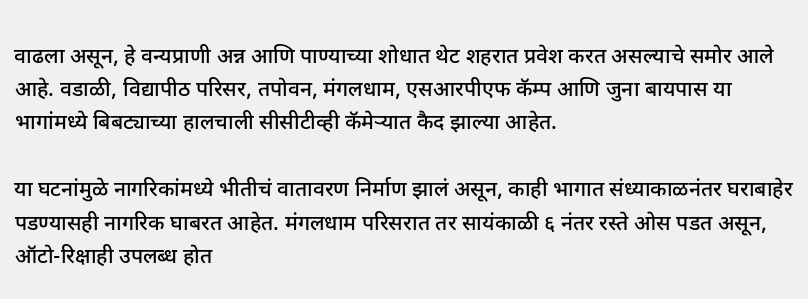वाढला असून, हे वन्यप्राणी अन्न आणि पाण्याच्या शोधात थेट शहरात प्रवेश करत असल्याचे समोर आले आहे. वडाळी, विद्यापीठ परिसर, तपोवन, मंगलधाम, एसआरपीएफ कॅम्प आणि जुना बायपास या भागांमध्ये बिबट्याच्या हालचाली सीसीटीव्ही कॅमेऱ्यात कैद झाल्या आहेत.

या घटनांमुळे नागरिकांमध्ये भीतीचं वातावरण निर्माण झालं असून, काही भागात संध्याकाळनंतर घराबाहेर पडण्यासही नागरिक घाबरत आहेत. मंगलधाम परिसरात तर सायंकाळी ६ नंतर रस्ते ओस पडत असून, ऑटो-रिक्षाही उपलब्ध होत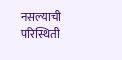नसल्याची परिस्थिती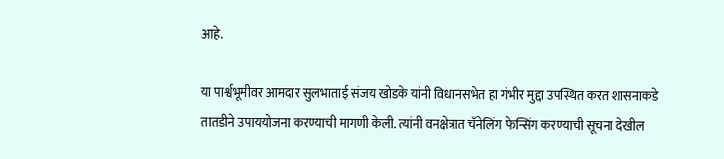आहे.

या पार्श्वभूमीवर आमदार सुलभाताई संजय खोडके यांनी विधानसभेत हा गंभीर मुद्दा उपस्थित करत शासनाकडे तातडीने उपाययोजना करण्याची मागणी केली. त्यांनी वनक्षेत्रात चॅनेलिंग फेन्सिंग करण्याची सूचना देखील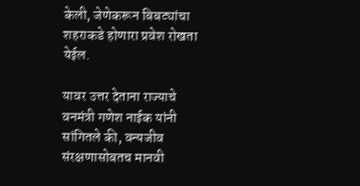केली, जेणेकरून बिबट्यांचा शहराकडे होणारा प्रवेश रोखता येईल.

यावर उत्तर देताना राज्याचे वनमंत्री गणेश नाईक यांनी सांगितले की, वन्यजीव संरक्षणासोबतच मानवी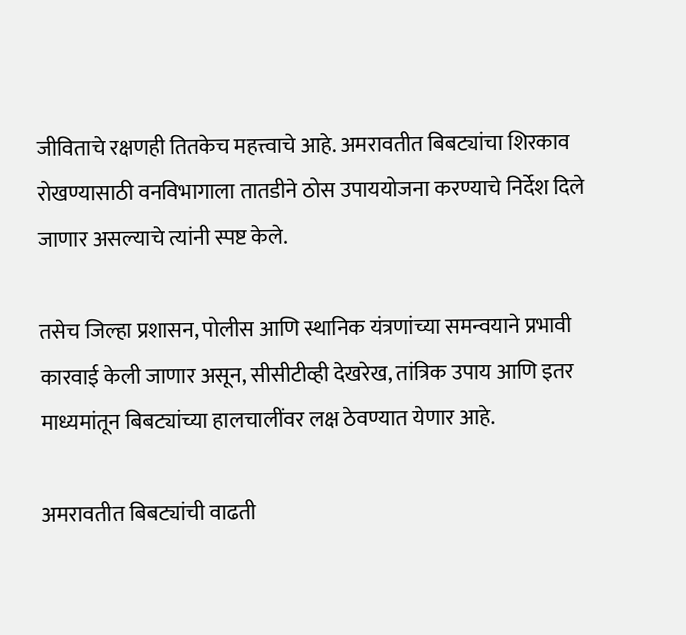जीविताचे रक्षणही तितकेच महत्त्वाचे आहे. अमरावतीत बिबट्यांचा शिरकाव रोखण्यासाठी वनविभागाला तातडीने ठोस उपाययोजना करण्याचे निर्देश दिले जाणार असल्याचे त्यांनी स्पष्ट केले.

तसेच जिल्हा प्रशासन, पोलीस आणि स्थानिक यंत्रणांच्या समन्वयाने प्रभावी कारवाई केली जाणार असून, सीसीटीव्ही देखरेख, तांत्रिक उपाय आणि इतर माध्यमांतून बिबट्यांच्या हालचालींवर लक्ष ठेवण्यात येणार आहे.

अमरावतीत बिबट्यांची वाढती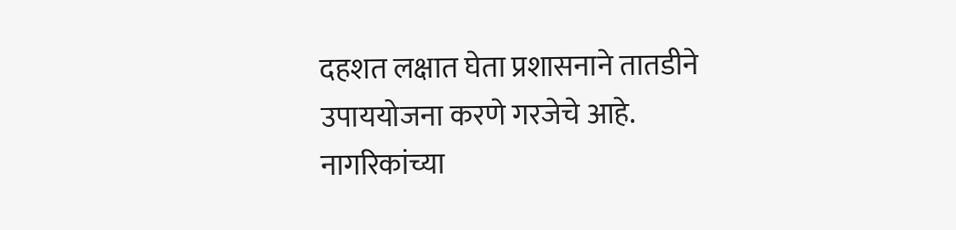दहशत लक्षात घेता प्रशासनाने तातडीने उपाययोजना करणे गरजेचे आहे. नागरिकांच्या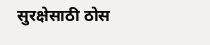सुरक्षेसाठी ठोस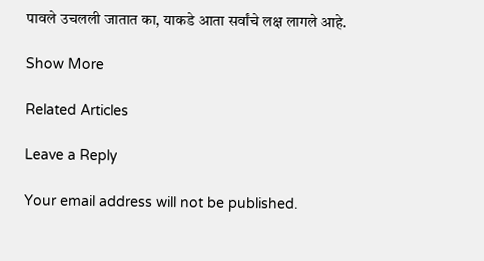पावले उचलली जातात का, याकडे आता सर्वांचे लक्ष लागले आहे.

Show More

Related Articles

Leave a Reply

Your email address will not be published.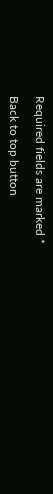Required fields are marked *

Back to top button